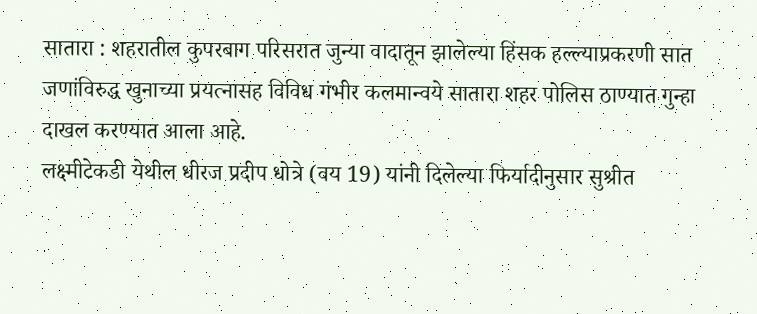सातारा : शहरातील कुपरबाग परिसरात जुन्या वादातून झालेल्या हिंसक हल्ल्याप्रकरणी सात जणांविरुद्ध खुनाच्या प्रयत्नासह विविध गंभीर कलमान्वये सातारा शहर पोलिस ठाण्यात गुन्हा दाखल करण्यात आला आहे.
लक्ष्मीटेकडी येथील धीरज प्रदीप धोत्रे (वय 19) यांनी दिलेल्या फिर्यादीनुसार सुश्रीत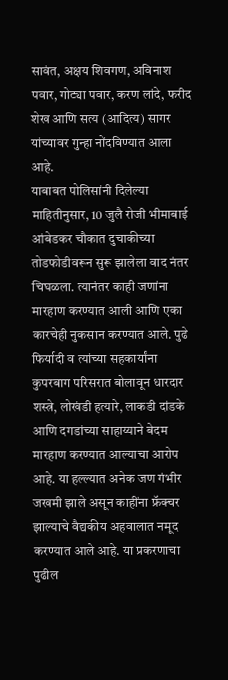सावंत, अक्षय शिवगण, अविनाश पवार, गोट्या पवार, करण लांदे, फरीद शेख आणि सत्य (आदित्य) सागर यांच्यावर गुन्हा नोंदविण्यात आला आहे.
याबाबत पोलिसांनी दिलेल्या माहितीनुसार, 10 जुलै रोजी भीमाबाई आंबेडकर चौकात दुचाकीच्या तोडफोडीवरून सुरू झालेला वाद नंतर चिघळला. त्यानंतर काही जणांना मारहाण करण्यात आली आणि एका कारचेही नुकसान करण्यात आले. पुढे फिर्यादी व त्यांच्या सहकार्यांना कुपरबाग परिसरात बोलावून धारदार शस्त्रे, लोखंडी हत्यारे, लाकडी दांडके आणि दगडांच्या साहाय्याने बेदम मारहाण करण्यात आल्याचा आरोप आहे. या हल्ल्यात अनेक जण गंभीर जखमी झाले असून काहींना फ्रॅक्चर झाल्याचे वैद्यकीय अहवालात नमूद करण्यात आले आहे. या प्रकरणाचा पुढील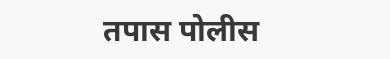तपास पोलीस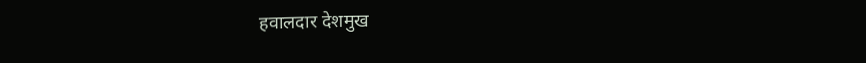हवालदार देशमुख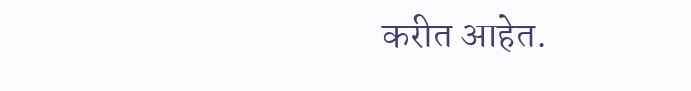करीत आहेत.